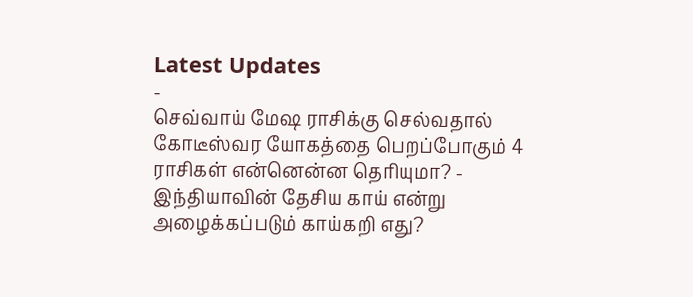Latest Updates
-
செவ்வாய் மேஷ ராசிக்கு செல்வதால் கோடீஸ்வர யோகத்தை பெறப்போகும் 4 ராசிகள் என்னென்ன தெரியுமா? -
இந்தியாவின் தேசிய காய் என்று அழைக்கப்படும் காய்கறி எது?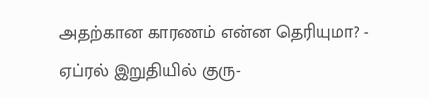அதற்கான காரணம் என்ன தெரியுமா? -
ஏப்ரல் இறுதியில் குரு-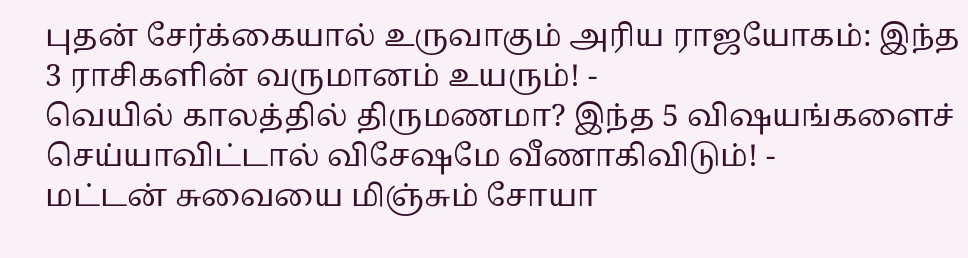புதன் சேர்க்கையால் உருவாகும் அரிய ராஜயோகம்: இந்த 3 ராசிகளின் வருமானம் உயரும்! -
வெயில் காலத்தில் திருமணமா? இந்த 5 விஷயங்களைச் செய்யாவிட்டால் விசேஷமே வீணாகிவிடும்! -
மட்டன் சுவையை மிஞ்சும் சோயா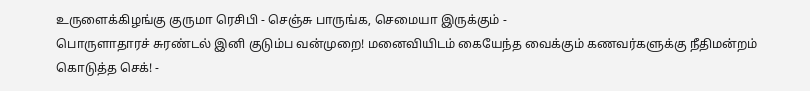உருளைக்கிழங்கு குருமா ரெசிபி - செஞ்சு பாருங்க, செமையா இருக்கும் -
பொருளாதாரச் சுரண்டல் இனி குடும்ப வன்முறை! மனைவியிடம் கையேந்த வைக்கும் கணவர்களுக்கு நீதிமன்றம் கொடுத்த செக்! -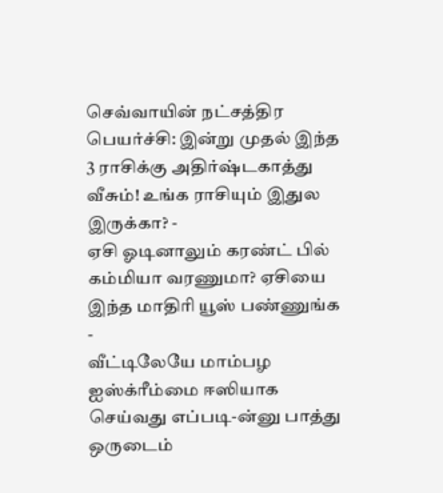செவ்வாயின் நட்சத்திர பெயர்ச்சி: இன்று முதல் இந்த 3 ராசிக்கு அதிர்ஷ்டகாத்து வீசும்! உங்க ராசியும் இதுல இருக்கா? -
ஏசி ஓடினாலும் கரண்ட் பில் கம்மியா வரணுமா? ஏசியை இந்த மாதிரி யூஸ் பண்ணுங்க -
வீட்டிலேயே மாம்பழ ஐஸ்க்ரீம்மை ஈஸியாக செய்வது எப்படி-ன்னு பாத்து ஒருடைம்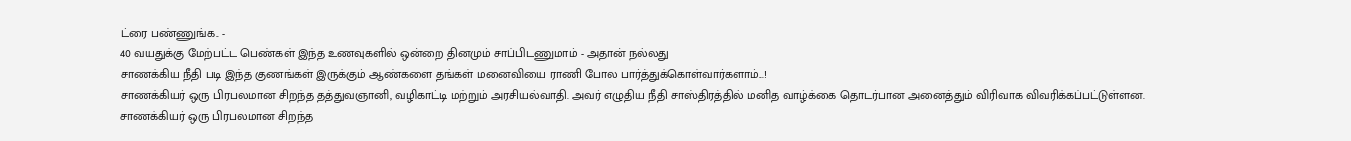ட்ரை பண்ணுங்க.. -
40 வயதுக்கு மேற்பட்ட பெண்கள் இந்த உணவுகளில் ஒன்றை தினமும் சாப்பிடணுமாம் - அதான் நல்லது
சாணக்கிய நீதி படி இந்த குணங்கள் இருக்கும் ஆண்களை தங்கள் மனைவியை ராணி போல பார்த்துக்கொள்வார்களாம்...!
சாணக்கியர் ஒரு பிரபலமான சிறந்த தத்துவஞானி, வழிகாட்டி மற்றும் அரசியல்வாதி. அவர் எழுதிய நீதி சாஸ்திரத்தில் மனித வாழ்க்கை தொடர்பான அனைத்தும் விரிவாக விவரிக்கப்பட்டுள்ளன.
சாணக்கியர் ஒரு பிரபலமான சிறந்த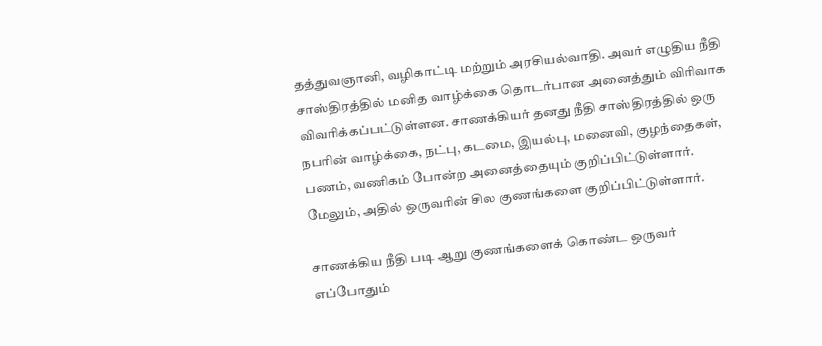தத்துவஞானி, வழிகாட்டி மற்றும் அரசியல்வாதி. அவர் எழுதிய நீதி சாஸ்திரத்தில் மனித வாழ்க்கை தொடர்பான அனைத்தும் விரிவாக விவரிக்கப்பட்டுள்ளன. சாணக்கியர் தனது நீதி சாஸ்திரத்தில் ஒரு நபரின் வாழ்க்கை, நட்பு, கடமை, இயல்பு, மனைவி, குழந்தைகள், பணம், வணிகம் போன்ற அனைத்தையும் குறிப்பிட்டுள்ளார். மேலும், அதில் ஒருவரின் சில குணங்களை குறிப்பிட்டுள்ளார்.

சாணக்கிய நீதி படி ஆறு குணங்களைக் கொண்ட ஒருவர் எப்போதும்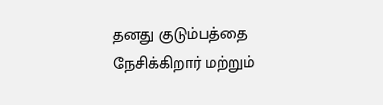தனது குடும்பத்தை நேசிக்கிறார் மற்றும்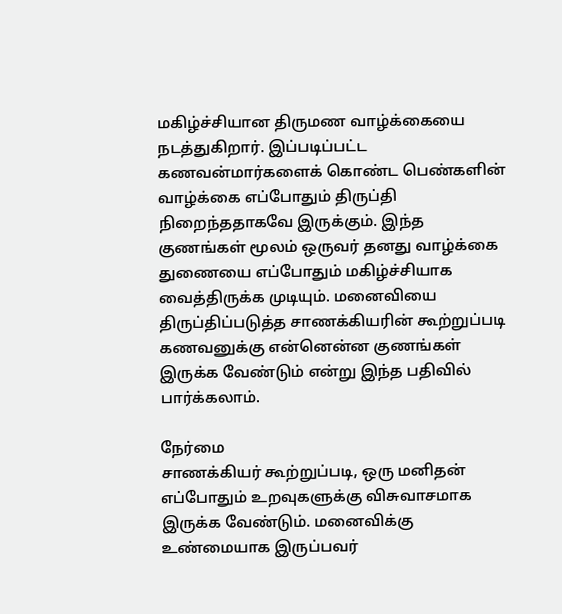மகிழ்ச்சியான திருமண வாழ்க்கையை நடத்துகிறார். இப்படிப்பட்ட கணவன்மார்களைக் கொண்ட பெண்களின் வாழ்க்கை எப்போதும் திருப்தி நிறைந்ததாகவே இருக்கும். இந்த குணங்கள் மூலம் ஒருவர் தனது வாழ்க்கை துணையை எப்போதும் மகிழ்ச்சியாக வைத்திருக்க முடியும். மனைவியை திருப்திப்படுத்த சாணக்கியரின் கூற்றுப்படி கணவனுக்கு என்னென்ன குணங்கள் இருக்க வேண்டும் என்று இந்த பதிவில் பார்க்கலாம்.

நேர்மை
சாணக்கியர் கூற்றுப்படி, ஒரு மனிதன் எப்போதும் உறவுகளுக்கு விசுவாசமாக இருக்க வேண்டும். மனைவிக்கு உண்மையாக இருப்பவர்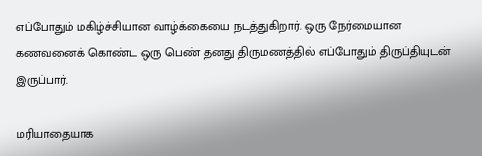எப்போதும் மகிழ்ச்சியான வாழ்க்கையை நடத்துகிறார். ஒரு நேர்மையான கணவனைக் கொண்ட ஒரு பெண் தனது திருமணத்தில் எப்போதும் திருப்தியுடன் இருப்பார்.

மரியாதையாக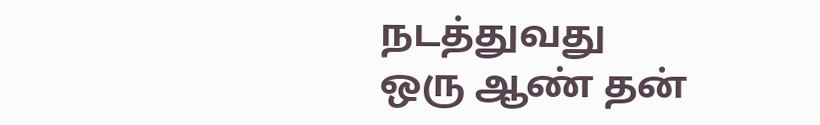நடத்துவது
ஒரு ஆண் தன்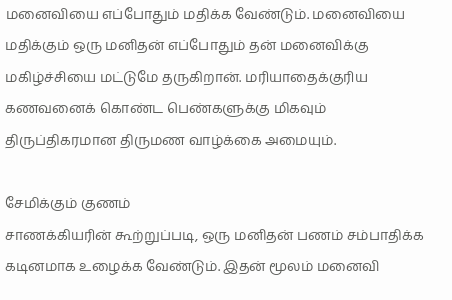மனைவியை எப்போதும் மதிக்க வேண்டும். மனைவியை மதிக்கும் ஒரு மனிதன் எப்போதும் தன் மனைவிக்கு மகிழ்ச்சியை மட்டுமே தருகிறான். மரியாதைக்குரிய கணவனைக் கொண்ட பெண்களுக்கு மிகவும் திருப்திகரமான திருமண வாழ்க்கை அமையும்.

சேமிக்கும் குணம்
சாணக்கியரின் கூற்றுப்படி, ஒரு மனிதன் பணம் சம்பாதிக்க கடினமாக உழைக்க வேண்டும். இதன் மூலம் மனைவி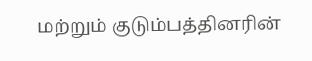மற்றும் குடும்பத்தினரின்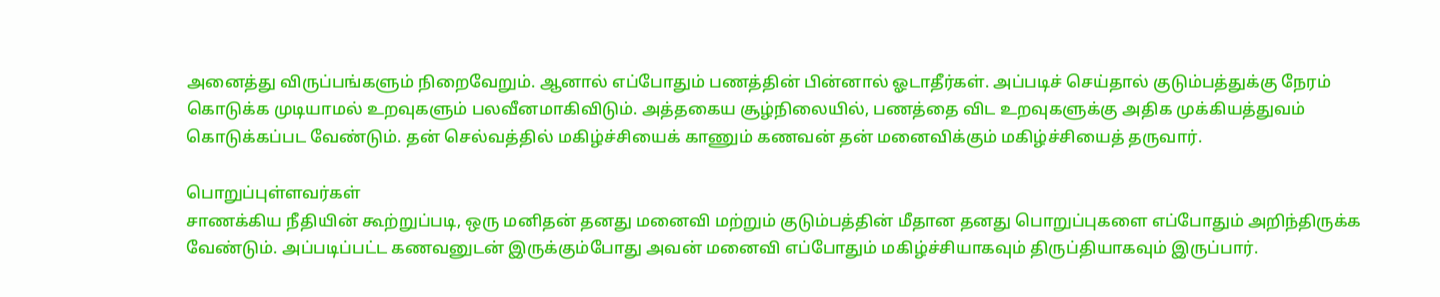அனைத்து விருப்பங்களும் நிறைவேறும். ஆனால் எப்போதும் பணத்தின் பின்னால் ஓடாதீர்கள். அப்படிச் செய்தால் குடும்பத்துக்கு நேரம் கொடுக்க முடியாமல் உறவுகளும் பலவீனமாகிவிடும். அத்தகைய சூழ்நிலையில், பணத்தை விட உறவுகளுக்கு அதிக முக்கியத்துவம் கொடுக்கப்பட வேண்டும். தன் செல்வத்தில் மகிழ்ச்சியைக் காணும் கணவன் தன் மனைவிக்கும் மகிழ்ச்சியைத் தருவார்.

பொறுப்புள்ளவர்கள்
சாணக்கிய நீதியின் கூற்றுப்படி, ஒரு மனிதன் தனது மனைவி மற்றும் குடும்பத்தின் மீதான தனது பொறுப்புகளை எப்போதும் அறிந்திருக்க வேண்டும். அப்படிப்பட்ட கணவனுடன் இருக்கும்போது அவன் மனைவி எப்போதும் மகிழ்ச்சியாகவும் திருப்தியாகவும் இருப்பார்.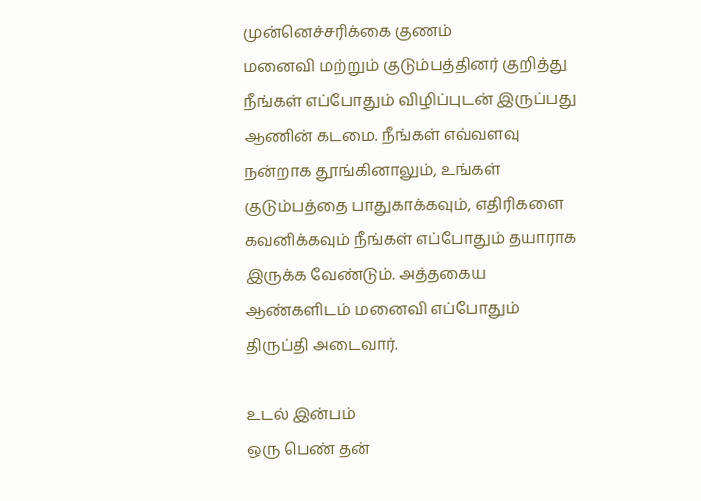முன்னெச்சரிக்கை குணம்
மனைவி மற்றும் குடும்பத்தினர் குறித்து நீங்கள் எப்போதும் விழிப்புடன் இருப்பது ஆணின் கடமை. நீங்கள் எவ்வளவு நன்றாக தூங்கினாலும், உங்கள் குடும்பத்தை பாதுகாக்கவும், எதிரிகளை கவனிக்கவும் நீங்கள் எப்போதும் தயாராக இருக்க வேண்டும். அத்தகைய ஆண்களிடம் மனைவி எப்போதும் திருப்தி அடைவார்.

உடல் இன்பம்
ஒரு பெண் தன்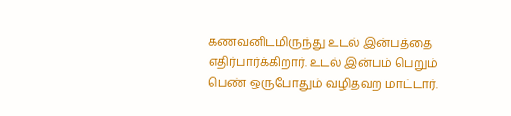கணவனிடமிருந்து உடல் இன்பத்தை எதிர்பார்க்கிறார். உடல் இன்பம் பெறும் பெண் ஒருபோதும் வழிதவற மாட்டார்.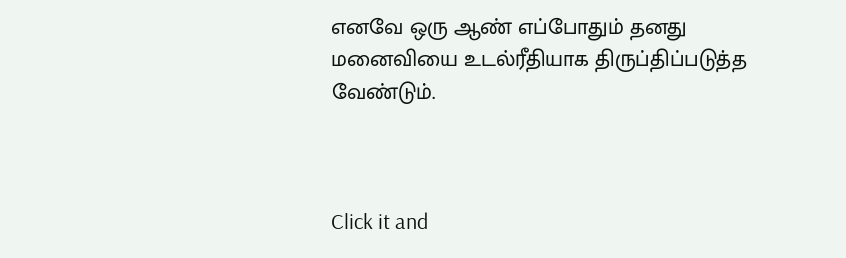எனவே ஒரு ஆண் எப்போதும் தனது மனைவியை உடல்ரீதியாக திருப்திப்படுத்த வேண்டும்.



Click it and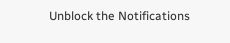Unblock the Notifications